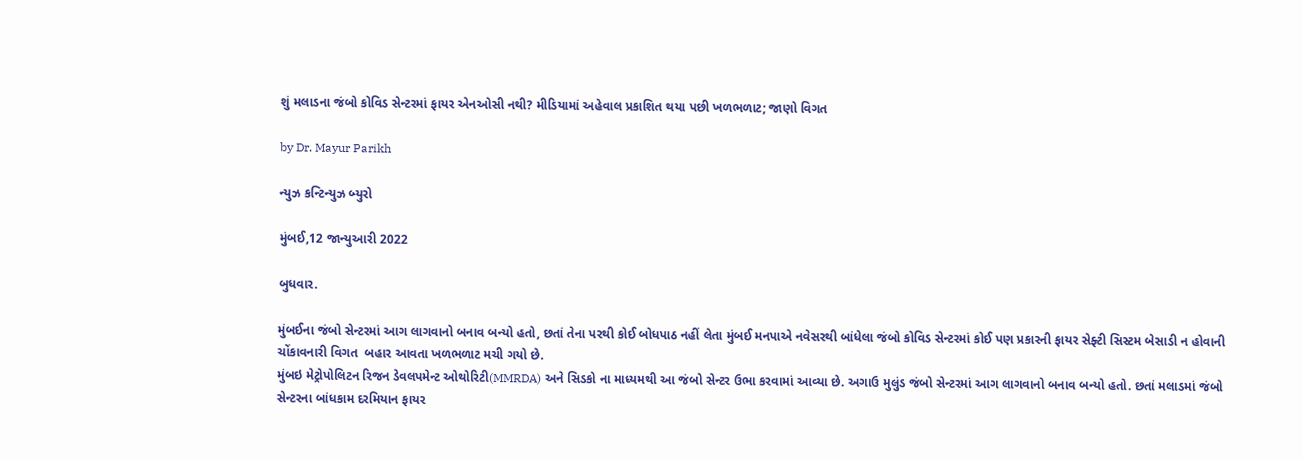શું મલાડના જંબો કોવિડ સેન્ટરમાં ફાયર એનઓસી નથી? મીડિયામાં અહેવાલ પ્રકાશિત થયા પછી ખળભળાટ; જાણો વિગત

by Dr. Mayur Parikh

ન્યુઝ કન્ટિન્યુઝ બ્યુરો

મુંબઈ,12 જાન્યુઆરી 2022

બુધવાર.

મુંબઈના જંબો સેન્ટરમાં આગ લાગવાનો બનાવ બન્યો હતો, છતાં તેના પરથી કોઈ બોધપાઠ નહીં લેતા મુંબઈ મનપાએ નવેસરથી બાંધેલા જંબો કોવિડ સેન્ટરમાં કોઈ પણ પ્રકારની ફાયર સેફ્ટી સિસ્ટમ બેસાડી ન હોવાની ચોંકાવનારી વિગત  બહાર આવતા ખળભળાટ મચી ગયો છે.
મુંબઇ મેટ્રોપોલિટન રિજન ડેવલપમેન્ટ ઓથોરિટી(MMRDA) અને સિડકો ના માધ્યમથી આ જંબો સેન્ટર ઉભા કરવામાં આવ્યા છે. અગાઉ મુલુંડ જંબો સેન્ટરમાં આગ લાગવાનો બનાવ બન્યો હતો. છતાં મલાડમાં જંબો સેન્ટરના બાંધકામ દરમિયાન ફાયર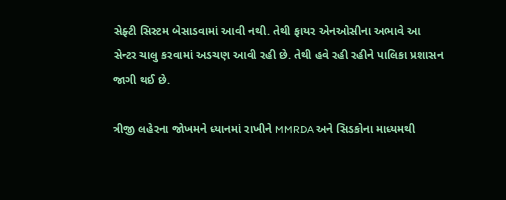સેફ્ટી સિસ્ટમ બેસાડવામાં આવી નથી. તેથી ફાયર એનઓસીના અભાવે આ સેન્ટર ચાલુ કરવામાં અડચણ આવી રહી છે. તેથી હવે રહી રહીને પાલિકા પ્રશાસન જાગી થઈ છે.

ત્રીજી લહેરના જોખમને ધ્યાનમાં રાખીને MMRDA અને સિડકોના માધ્યમથી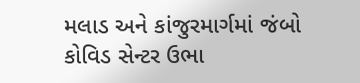મલાડ અને કાંજુરમાર્ગમાં જંબો કોવિડ સેન્ટર ઉભા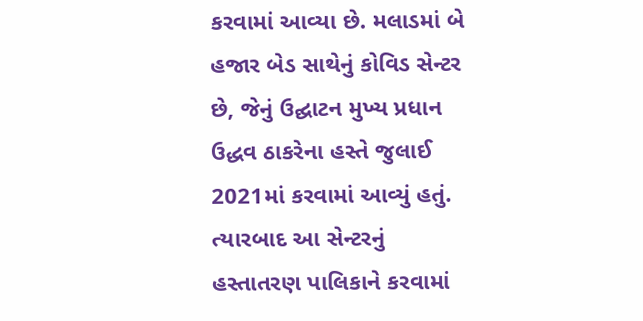કરવામાં આવ્યા છે. મલાડમાં બે હજાર બેડ સાથેનું કોવિડ સેન્ટર છે, જેનું ઉદ્ઘાટન મુખ્ય પ્રધાન ઉદ્ધવ ઠાકરેના હસ્તે જુલાઈ 2021માં કરવામાં આવ્યું હતું. ત્યારબાદ આ સેન્ટરનું હસ્તાતરણ પાલિકાને કરવામાં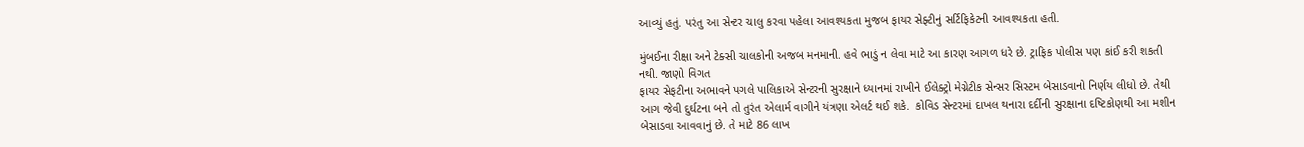આવ્યું હતું. પરંતુ આ સેન્ટર ચાલુ કરવા પહેલા આવશ્યકતા મુજબ ફાયર સેફ્ટીનું સર્ટિફિકેટની આવશ્યકતા હતી.

મુંબઈના રીક્ષા અને ટેક્સી ચાલકોની અજબ મનમાની. હવે ભાડું ન લેવા માટે આ કારણ આગળ ધરે છે. ટ્રાફિક પોલીસ પણ કાંઈ કરી શકતી નથી. જાણો વિગત
ફાયર સેફટીના અભાવને પગલે પાલિકાએ સેન્ટરની સુરક્ષાને ધ્યાનમાં રાખીને ઈલેક્ટ્રો મેગ્નેટીક સેન્સર સિસ્ટમ બેસાડવાનો નિર્ણય લીધો છે. તેથી આગ જેવી દુર્ઘટના બને તો તુરંત એલાર્મ વાગીને યંત્રણા એલર્ટ થઈ શકે.  કોવિડ સેન્ટરમાં દાખલ થનારા દર્દીની સુરક્ષાના દષ્ટિકોણથી આ મશીન બેસાડવા આવવાનું છે. તે માટે 86 લાખ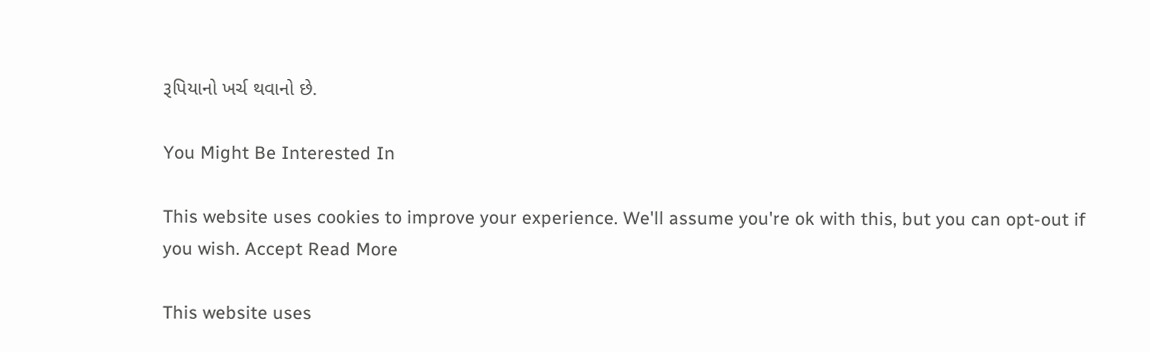રૂપિયાનો ખર્ચ થવાનો છે.

You Might Be Interested In

This website uses cookies to improve your experience. We'll assume you're ok with this, but you can opt-out if you wish. Accept Read More

This website uses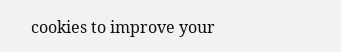cookies to improve your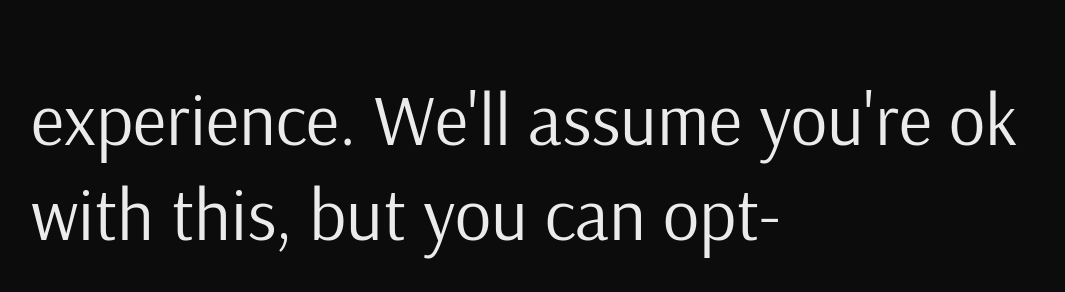experience. We'll assume you're ok with this, but you can opt-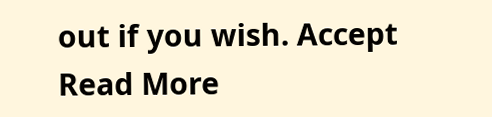out if you wish. Accept Read More